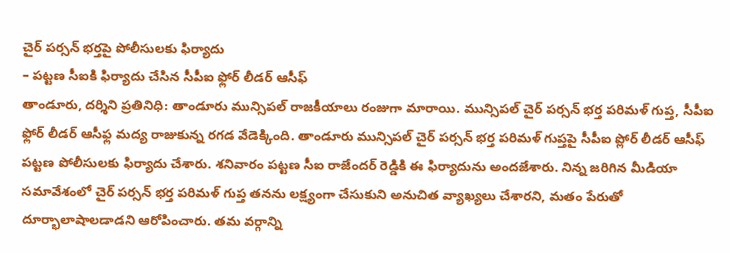చైర్ పర్సన్ భర్తపై పోలీసులకు ఫిర్యాదు
– పట్టణ సీఐకి ఫిర్యాదు చేసిన సీపీఐ ఫ్లోర్ లీడర్ ఆసీఫ్
తాండూరు, దర్శిని ప్రతినిధి: తాండూరు మున్సిపల్ రాజకీయాలు రంజుగా మారాయి. మున్సిపల్ చైర్ పర్సన్ భర్త పరిమళ్ గుప్త, సీపీఐ ఫ్లోర్ లీడర్ ఆసీఫ్ల మద్య రాజుకున్న రగడ వేడెక్కింది. తాండూరు మున్సిపల్ చైర్ పర్సన్ భర్త పరిమళ్ గుప్తపై సీపీఐ ప్లోర్ లీడర్ ఆసీఫ్ పట్టణ పోలీసులకు ఫిర్యాదు చేశారు. శనివారం పట్టణ సీఐ రాజేందర్ రెడ్డికి ఈ ఫిర్యాదును అందజేశారు. నిన్న జరిగిన మీడియా సమావేశంలో చైర్ పర్సన్ భర్త పరిమళ్ గుప్త తనను లక్ష్యంగా చేసుకుని అనుచిత వ్యాఖ్యలు చేశారని, మతం పేరుతో దూర్భాలాషాలడాడని ఆరోపించారు. తమ వర్గాన్ని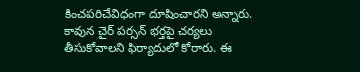కించపరిచేవిధంగా దూషించారని అన్నారు. కావున చైర్ పర్సన్ భర్తపై చర్యలు తీసుకోవాలని ఫిర్యాదులో కోరారు. ఈ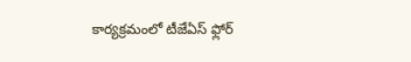కార్యక్రమంలో టీజేఏస్ ఫ్లోర్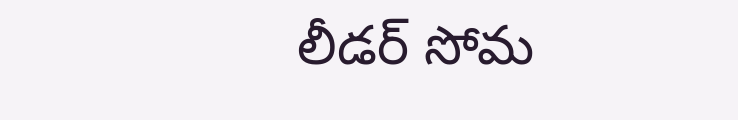లీడర్ సోమ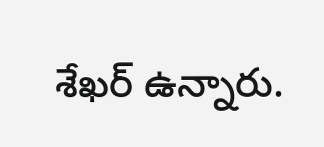శేఖర్ ఉన్నారు.